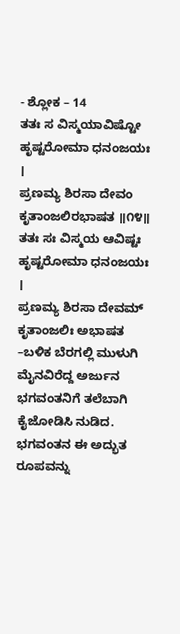- ಶ್ಲೋಕ – 14
ತತಃ ಸ ವಿಸ್ಮಯಾವಿಷ್ಟೋ ಹೃಷ್ಟರೋಮಾ ಧನಂಜಯಃ ।
ಪ್ರಣಮ್ಯ ಶಿರಸಾ ದೇವಂ ಕೃತಾಂಜಲಿರಭಾಷತ ॥೧೪॥
ತತಃ ಸಃ ವಿಸ್ಮಯ ಆವಿಷ್ಟಃ ಹೃಷ್ಟರೋಮಾ ಧನಂಜಯಃ ।
ಪ್ರಣಮ್ಯ ಶಿರಸಾ ದೇವಮ್ ಕೃತಾಂಜಲಿಃ ಅಭಾಷತ –ಬಳಿಕ ಬೆರಗಲ್ಲಿ ಮುಳುಗಿ ಮೈನವಿರೆದ್ದ ಅರ್ಜುನ ಭಗವಂತನಿಗೆ ತಲೆಬಾಗಿ ಕೈಜೋಡಿಸಿ ನುಡಿದ.
ಭಗವಂತನ ಈ ಅದ್ಭುತ ರೂಪವನ್ನು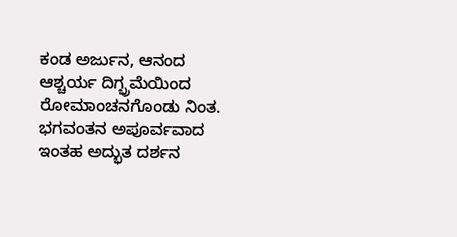ಕಂಡ ಅರ್ಜುನ, ಆನಂದ ಆಶ್ಚರ್ಯ ದಿಗ್ಭ್ರಮೆಯಿಂದ ರೋಮಾಂಚನಗೊಂಡು ನಿಂತ. ಭಗವಂತನ ಅಪೂರ್ವವಾದ ಇಂತಹ ಅದ್ಭುತ ದರ್ಶನ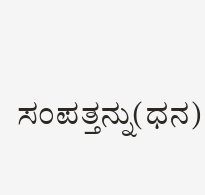ಸಂಪತ್ತನ್ನು(ಧನ)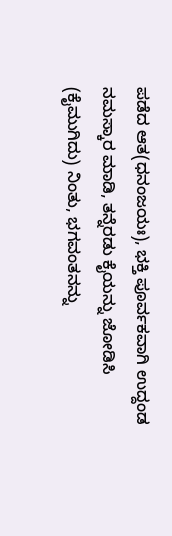ಪಡೆದ ಆತ(ಧನಂಜಯಃ), ಭಕ್ತಿ ಪೂರ್ವಕವಾಗಿ ಉದ್ದಂಡ ನಮಸ್ಕಾರ ಮಾಡಿ, ತನ್ನೆರಡು ಕೈಯನ್ನು ಜೋಡಿಸಿ (ಕೈಮುಗಿದು) ನಿಂತು, ಭಗವಂತನನ್ನು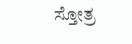ಸ್ತೋತ್ರ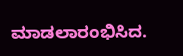ಮಾಡಲಾರಂಭಿಸಿದ.